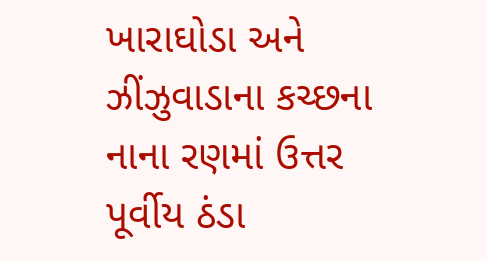ખારાઘોડા અને ઝીંઝુવાડાના કચ્છના નાના રણમાં ઉત્તર પૂર્વીય ઠંડા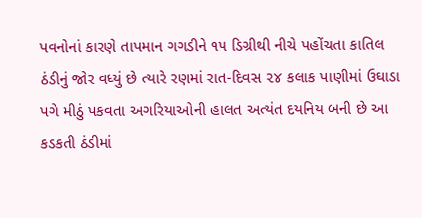પવનોનાં કારણે તાપમાન ગગડીને ૧૫ ડિગ્રીથી નીચે પહોંચતા કાતિલ ઠંડીનું જોર વધ્યું છે ત્યારે રણમાં રાત-દિવસ ૨૪ કલાક પાણીમાં ઉઘાડા પગે મીઠું પકવતા અગરિયાઓની હાલત અત્યંત દયનિય બની છે આ કડકતી ઠંડીમાં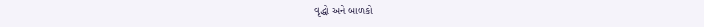વૃદ્ધો અને બાળકો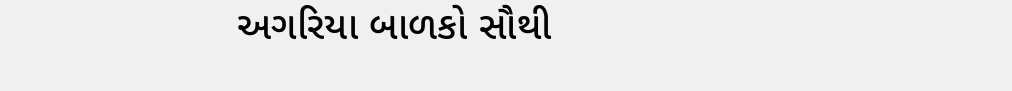અગરિયા બાળકો સૌથી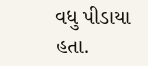વધુ પીડાયા હતા.